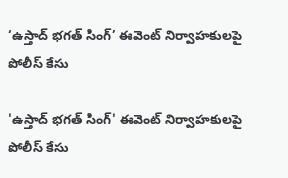‘ఉస్తాద్ భగత్ సింగ్’ ఈవెంట్ నిర్వాహకులపై పోలీస్ కేసు

'ఉస్తాద్ భగత్ సింగ్' ఈవెంట్ నిర్వాహకులపై పోలీస్ కేసు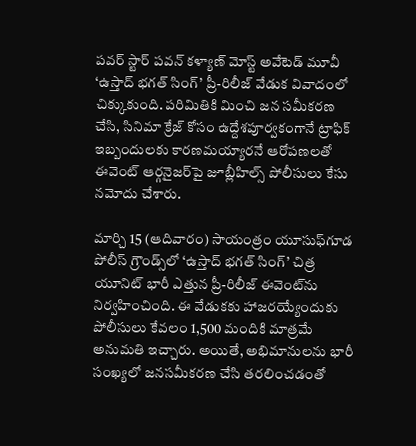పవర్ స్టార్ పవన్ కళ్యాణ్ మోస్ట్ అవేటెడ్ మూవీ ‘ఉస్తాద్ భగత్ సింగ్’ ప్రీ-రిలీజ్ వేడుక వివాదంలో చిక్కుకుంది. పరిమితికి మించి జన సమీకరణ చేసి, సినిమా క్రేజ్ కోసం ఉద్దేశ‌పూర్వ‌కంగానే ట్రాఫిక్ ఇబ్బందులకు కారణమయ్యారనే ఆరోపణలతో ఈవెంట్ ఆర్గనైజర్‌పై జూబ్లీహిల్స్ పోలీసులు కేసు నమోదు చేశారు.

మార్చి 15 (ఆదివారం) సాయంత్రం యూసుఫ్‌గూడ పోలీస్ గ్రౌండ్స్‌లో ‘ఉస్తాద్ భగత్ సింగ్’ చిత్ర యూనిట్ భారీ ఎత్తున ప్రీ-రిలీజ్ ఈవెంట్‌ను నిర్వహించింది. ఈ వేడుకకు హాజరయ్యేందుకు పోలీసులు కేవలం 1,500 మందికి మాత్రమే అనుమతి ఇచ్చారు. అయితే, అభిమానులను భారీ సంఖ్యలో జ‌న‌స‌మీక‌ర‌ణ చేసి తరలించ‌డంతో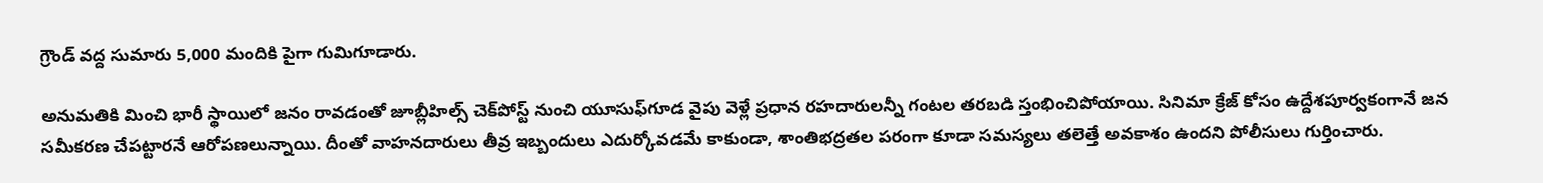గ్రౌండ్ వద్ద సుమారు 5,000 మందికి పైగా గుమిగూడారు.

అనుమతికి మించి భారీ స్థాయిలో జనం రావడంతో జూబ్లీహిల్స్ చెక్‌పోస్ట్ నుంచి యూసుఫ్‌గూడ వైపు వెళ్లే ప్రధాన రహదారులన్నీ గంటల తరబడి స్తంభించిపోయాయి. సినిమా క్రేజ్ కోసం ఉద్దేశ‌పూర్వ‌కంగానే జ‌న స‌మీక‌ర‌ణ చేప‌ట్టార‌నే ఆరోప‌ణ‌లున్నాయి. దీంతో వాహనదారులు తీవ్ర ఇబ్బందులు ఎదుర్కోవడమే కాకుండా, శాంతిభద్రతల పరంగా కూడా సమస్యలు తలెత్తే అవకాశం ఉందని పోలీసులు గుర్తించారు.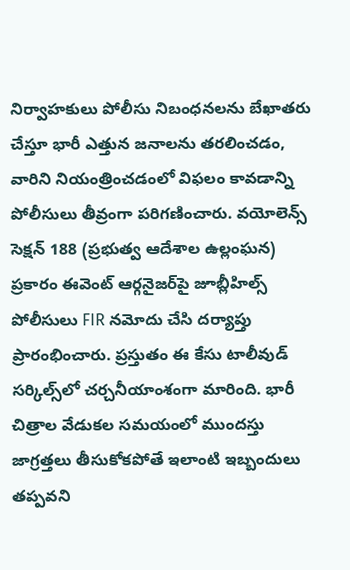నిర్వాహకులు పోలీసు నిబంధనలను బేఖాతరు చేస్తూ భారీ ఎత్తున జనాలను త‌ర‌లించ‌డం, వారిని నియంత్రించడంలో విఫలం కావడాన్ని పోలీసులు తీవ్రంగా పరిగణించారు. వయోలెన్స్ సెక్షన్ 188 (ప్రభుత్వ ఆదేశాల ఉల్లంఘన) ప్రకారం ఈవెంట్ ఆర్గనైజర్‌పై జూబ్లీహిల్స్ పోలీసులు FIR నమోదు చేసి దర్యాప్తు ప్రారంభించారు. ప్రస్తుతం ఈ కేసు టాలీవుడ్ సర్కిల్స్‌లో చర్చనీయాంశంగా మారింది. భారీ చిత్రాల వేడుకల సమయంలో ముందస్తు జాగ్రత్తలు తీసుకోకపోతే ఇలాంటి ఇబ్బందులు తప్పవని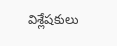విశ్లేషకులు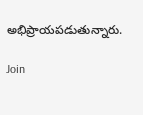అభిప్రాయపడుతున్నారు.

Join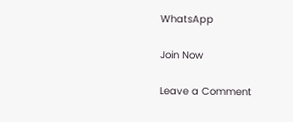WhatsApp

Join Now

Leave a Comment